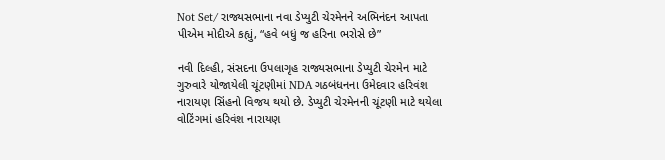Not Set/ રાજ્યસભાના નવા ડેપ્યુટી ચેરમેનને અભિનંદન આપતા પીએમ મોદીએ કહ્યું, “હવે બધું જ હરિના ભરોસે છે”

નવી દિલ્હી, સંસદના ઉપલાગૃહ રાજ્યસભાના ડેપ્યુટી ચેરમેન માટે ગુરુવારે યોજાયેલી ચૂંટણીમાં NDA ગઠબંધનના ઉમેદવાર હરિવંશ નારાયણ સિંહનો વિજય થયો છે. ડેપ્યુટી ચેરમેનની ચૂંટણી માટે થયેલા વોટિંગમાં હરિવંશ નારાયણ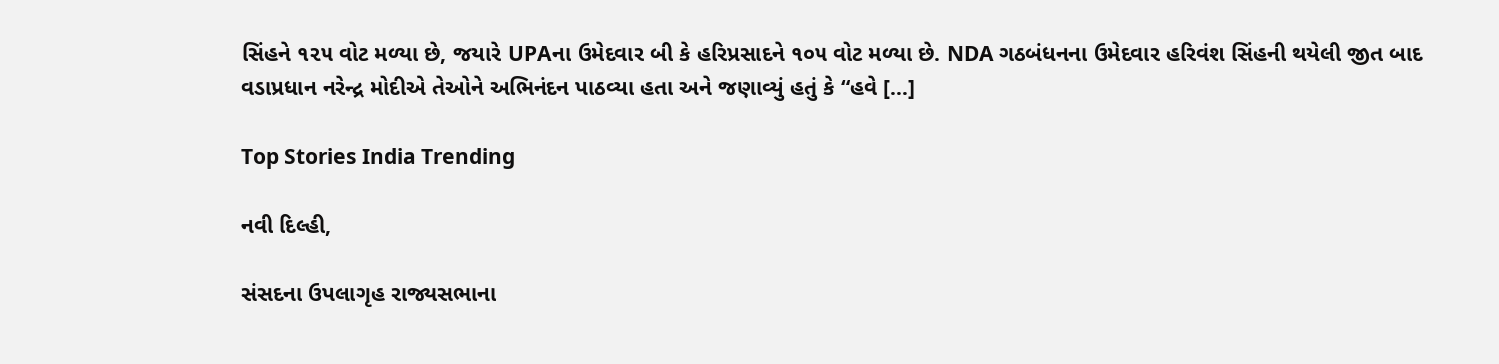સિંહને ૧૨૫ વોટ મળ્યા છે, જયારે UPAના ઉમેદવાર બી કે હરિપ્રસાદને ૧૦૫ વોટ મળ્યા છે. NDA ગઠબંધનના ઉમેદવાર હરિવંશ સિંહની થયેલી જીત બાદ વડાપ્રધાન નરેન્દ્ર મોદીએ તેઓને અભિનંદન પાઠવ્યા હતા અને જણાવ્યું હતું કે “હવે […]

Top Stories India Trending

નવી દિલ્હી,

સંસદના ઉપલાગૃહ રાજ્યસભાના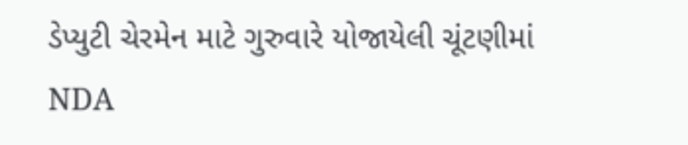ડેપ્યુટી ચેરમેન માટે ગુરુવારે યોજાયેલી ચૂંટણીમાં NDA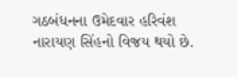ગઠબંધનના ઉમેદવાર હરિવંશ નારાયણ સિંહનો વિજય થયો છે.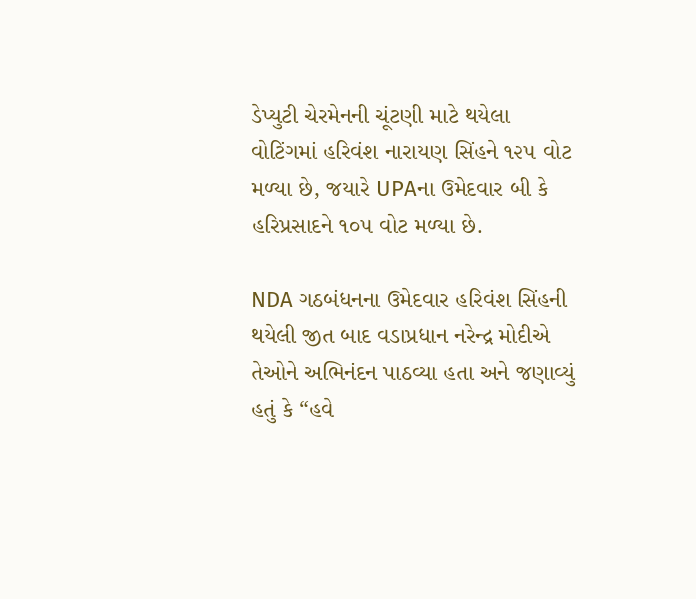ડેપ્યુટી ચેરમેનની ચૂંટણી માટે થયેલા વોટિંગમાં હરિવંશ નારાયણ સિંહને ૧૨૫ વોટ મળ્યા છે, જયારે UPAના ઉમેદવાર બી કે હરિપ્રસાદને ૧૦૫ વોટ મળ્યા છે.

NDA ગઠબંધનના ઉમેદવાર હરિવંશ સિંહની થયેલી જીત બાદ વડાપ્રધાન નરેન્દ્ર મોદીએ તેઓને અભિનંદન પાઠવ્યા હતા અને જણાવ્યું હતું કે “હવે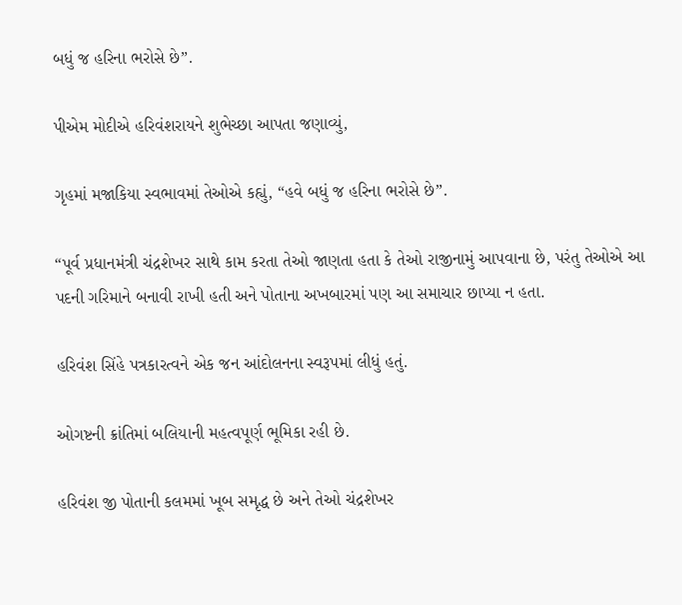બધું જ હરિના ભરોસે છે”.

પીએમ મોદીએ હરિવંશરાયને શુભેચ્છા આપતા જણાવ્યું,

ગૃહમાં મજાકિયા સ્વભાવમાં તેઓએ કહ્યું, “હવે બધું જ હરિના ભરોસે છે”.

“પૂર્વ પ્રધાનમંત્રી ચંદ્રશેખર સાથે કામ કરતા તેઓ જાણતા હતા કે તેઓ રાજીનામું આપવાના છે, પરંતુ તેઓએ આ પદની ગરિમાને બનાવી રાખી હતી અને પોતાના અખબારમાં પણ આ સમાચાર છાપ્યા ન હતા.

હરિવંશ સિંહે પત્રકારત્વને એક જન આંદોલનના સ્વરૂપમાં લીધું હતું.

ઓગષ્ટની ક્રાંતિમાં બલિયાની મહત્વપૂર્ણ ભૂમિકા રહી છે.

હરિવંશ જી પોતાની કલમમાં ખૂબ સમૃદ્ધ છે અને તેઓ ચંદ્રશેખર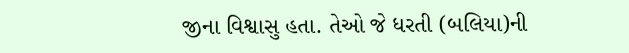જીના વિશ્વાસુ હતા. તેઓ જે ધરતી (બલિયા)ની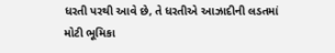ધરતી પરથી આવે છે, તે ધરતીએ આઝાદીની લડતમાં મોટી ભૂમિકા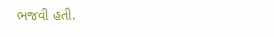ભજવી હતી.